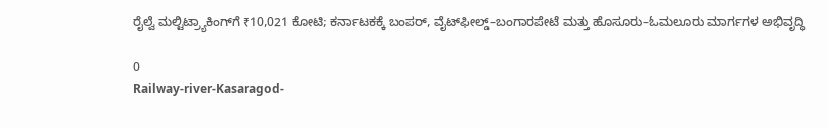ರೈಲ್ವೆ ಮಲ್ಟಿಟ್ರ್ಯಾಕಿಂಗ್‌ಗೆ ₹10,021 ಕೋಟಿ; ಕರ್ನಾಟಕಕ್ಕೆ ಬಂಪರ್, ವೈಟ್‌ಫೀಲ್ಡ್–ಬಂಗಾರಪೇಟೆ ಮತ್ತು ಹೊಸೂರು–ಓಮಲೂರು ಮಾರ್ಗಗಳ ಅಭಿವೃದ್ಧಿ

0
Railway-river-Kasaragod-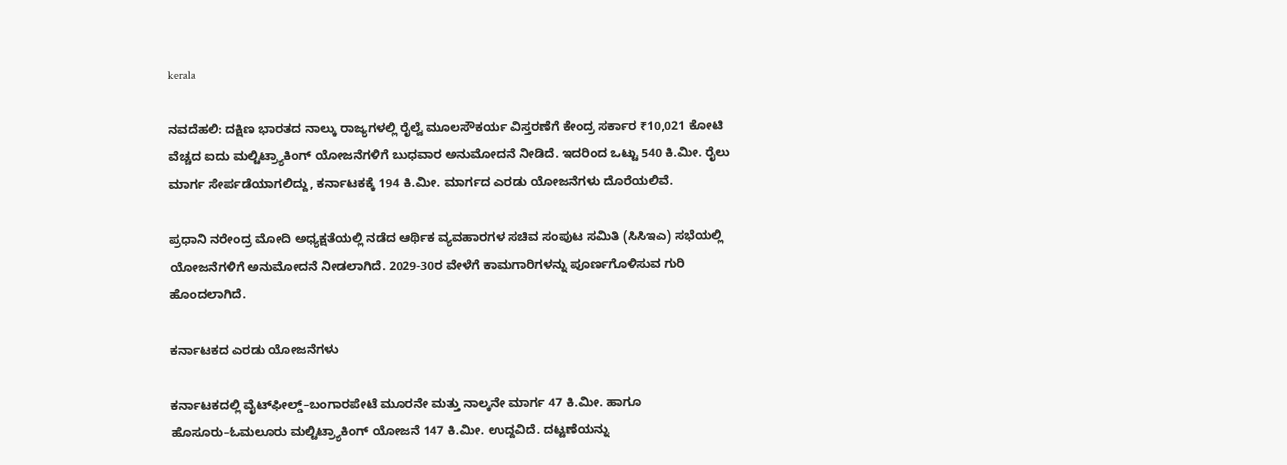kerala

ನವದೆಹಲಿ: ದಕ್ಷಿಣ ಭಾರತದ ನಾಲ್ಕು ರಾಜ್ಯಗಳಲ್ಲಿ ರೈಲ್ವೆ ಮೂಲಸೌಕರ್ಯ ವಿಸ್ತರಣೆಗೆ ಕೇಂದ್ರ ಸರ್ಕಾರ ₹10,021 ಕೋಟಿ ವೆಚ್ಚದ ಐದು ಮಲ್ಟಿಟ್ರ್ಯಾಕಿಂಗ್ ಯೋಜನೆಗಳಿಗೆ ಬುಧವಾರ ಅನುಮೋದನೆ ನೀಡಿದೆ. ಇದರಿಂದ ಒಟ್ಟು 540 ಕಿ.ಮೀ. ರೈಲು ಮಾರ್ಗ ಸೇರ್ಪಡೆಯಾಗಲಿದ್ದು, ಕರ್ನಾಟಕಕ್ಕೆ 194 ಕಿ.ಮೀ. ಮಾರ್ಗದ ಎರಡು ಯೋಜನೆಗಳು ದೊರೆಯಲಿವೆ.

ಪ್ರಧಾನಿ ನರೇಂದ್ರ ಮೋದಿ ಅಧ್ಯಕ್ಷತೆಯಲ್ಲಿ ನಡೆದ ಆರ್ಥಿಕ ವ್ಯವಹಾರಗಳ ಸಚಿವ ಸಂಪುಟ ಸಮಿತಿ (ಸಿಸಿಇಎ) ಸಭೆಯಲ್ಲಿ ಯೋಜನೆಗಳಿಗೆ ಅನುಮೋದನೆ ನೀಡಲಾಗಿದೆ. 2029-30ರ ವೇಳೆಗೆ ಕಾಮಗಾರಿಗಳನ್ನು ಪೂರ್ಣಗೊಳಿಸುವ ಗುರಿ ಹೊಂದಲಾಗಿದೆ.

ಕರ್ನಾಟಕದ ಎರಡು ಯೋಜನೆಗಳು

ಕರ್ನಾಟಕದಲ್ಲಿ ವೈಟ್‌ಫೀಲ್ಡ್–ಬಂಗಾರಪೇಟೆ ಮೂರನೇ ಮತ್ತು ನಾಲ್ಕನೇ ಮಾರ್ಗ 47 ಕಿ.ಮೀ. ಹಾಗೂ ಹೊಸೂರು–ಓಮಲೂರು ಮಲ್ಟಿಟ್ರ್ಯಾಕಿಂಗ್ ಯೋಜನೆ 147 ಕಿ.ಮೀ. ಉದ್ದವಿದೆ. ದಟ್ಟಣೆಯನ್ನು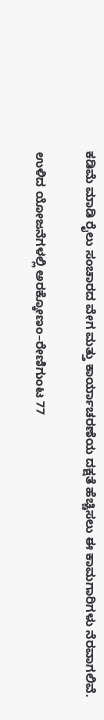ಕಡಿಮೆ ಮಾಡಿ ರೈಲು ಸಂಚಾರದ ವೇಗ ಮತ್ತು ಕಾರ್ಯಾಚರಣೆಯ ದಕ್ಷತೆ ಹೆಚ್ಚಿಸಲು ಈ ಕಾಮಗಾರಿಗಳು ನೆರವಾಗಲಿವೆ.

ಉಳಿದ ಯೋಜನೆಗಳಲ್ಲಿ ಅರಕ್ಕೋಣಂ–ರೇಣಿಗುಂಟ 77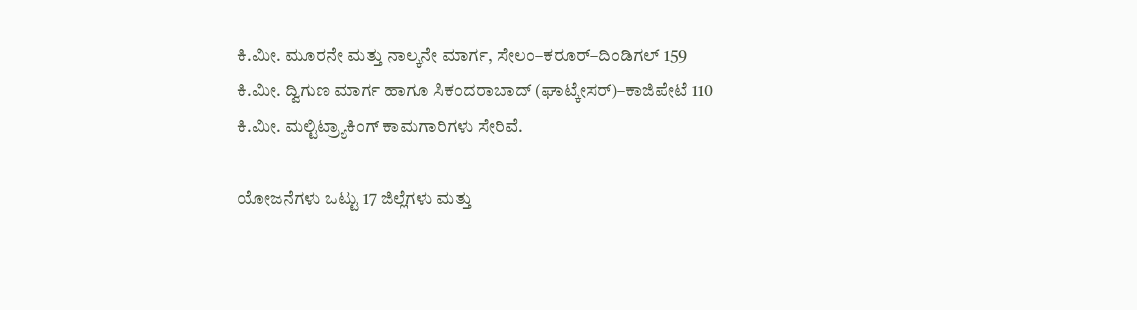ಕಿ.ಮೀ. ಮೂರನೇ ಮತ್ತು ನಾಲ್ಕನೇ ಮಾರ್ಗ, ಸೇಲಂ–ಕರೂರ್–ದಿಂಡಿಗಲ್ 159 ಕಿ.ಮೀ. ದ್ವಿಗುಣ ಮಾರ್ಗ ಹಾಗೂ ಸಿಕಂದರಾಬಾದ್‌ (ಘಾಟ್ಕೇಸರ್)–ಕಾಜಿಪೇಟೆ 110 ಕಿ.ಮೀ. ಮಲ್ಟಿಟ್ರ್ಯಾಕಿಂಗ್ ಕಾಮಗಾರಿಗಳು ಸೇರಿವೆ.

ಯೋಜನೆಗಳು ಒಟ್ಟು 17 ಜಿಲ್ಲೆಗಳು ಮತ್ತು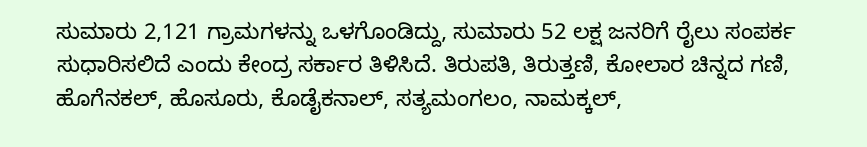ಸುಮಾರು 2,121 ಗ್ರಾಮಗಳನ್ನು ಒಳಗೊಂಡಿದ್ದು, ಸುಮಾರು 52 ಲಕ್ಷ ಜನರಿಗೆ ರೈಲು ಸಂಪರ್ಕ ಸುಧಾರಿಸಲಿದೆ ಎಂದು ಕೇಂದ್ರ ಸರ್ಕಾರ ತಿಳಿಸಿದೆ. ತಿರುಪತಿ, ತಿರುತ್ತಣಿ, ಕೋಲಾರ ಚಿನ್ನದ ಗಣಿ, ಹೊಗೆನಕಲ್‌, ಹೊಸೂರು, ಕೊಡೈಕನಾಲ್‌, ಸತ್ಯಮಂಗಲಂ, ನಾಮಕ್ಕಲ್‌,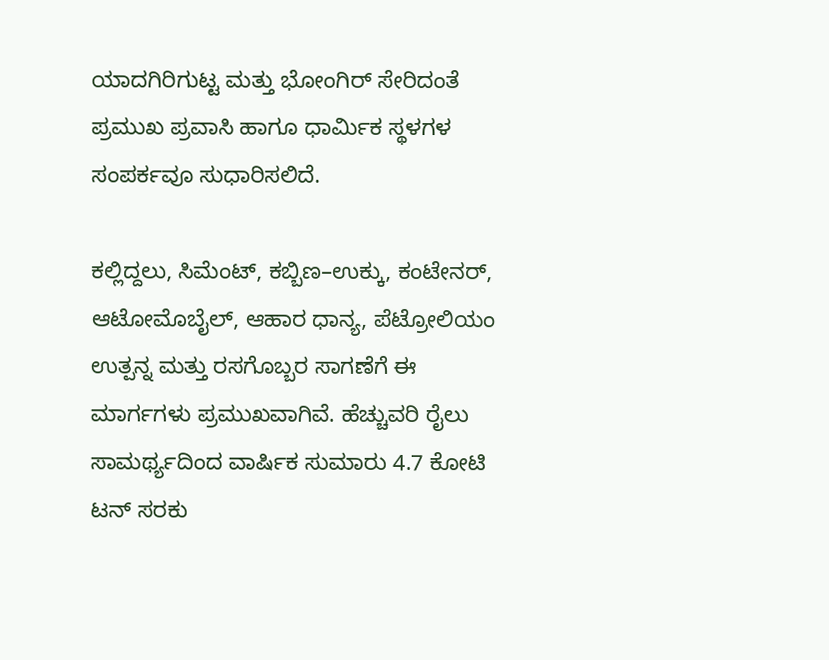ಯಾದಗಿರಿಗುಟ್ಟ ಮತ್ತು ಭೋಂಗಿರ್‌ ಸೇರಿದಂತೆ ಪ್ರಮುಖ ಪ್ರವಾಸಿ ಹಾಗೂ ಧಾರ್ಮಿಕ ಸ್ಥಳಗಳ ಸಂಪರ್ಕವೂ ಸುಧಾರಿಸಲಿದೆ.

ಕಲ್ಲಿದ್ದಲು, ಸಿಮೆಂಟ್‌, ಕಬ್ಬಿಣ–ಉಕ್ಕು, ಕಂಟೇನರ್‌, ಆಟೋಮೊಬೈಲ್‌, ಆಹಾರ ಧಾನ್ಯ, ಪೆಟ್ರೋಲಿಯಂ ಉತ್ಪನ್ನ ಮತ್ತು ರಸಗೊಬ್ಬರ ಸಾಗಣೆಗೆ ಈ ಮಾರ್ಗಗಳು ಪ್ರಮುಖವಾಗಿವೆ. ಹೆಚ್ಚುವರಿ ರೈಲು ಸಾಮರ್ಥ್ಯದಿಂದ ವಾರ್ಷಿಕ ಸುಮಾರು 4.7 ಕೋಟಿ ಟನ್‌ ಸರಕು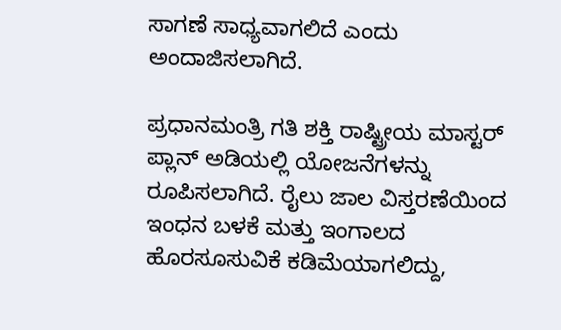ಸಾಗಣೆ ಸಾಧ್ಯವಾಗಲಿದೆ ಎಂದು ಅಂದಾಜಿಸಲಾಗಿದೆ.

ಪ್ರಧಾನಮಂತ್ರಿ ಗತಿ ಶಕ್ತಿ ರಾಷ್ಟ್ರೀಯ ಮಾಸ್ಟರ್‌ ಪ್ಲಾನ್‌ ಅಡಿಯಲ್ಲಿ ಯೋಜನೆಗಳನ್ನು ರೂಪಿಸಲಾಗಿದೆ. ರೈಲು ಜಾಲ ವಿಸ್ತರಣೆಯಿಂದ ಇಂಧನ ಬಳಕೆ ಮತ್ತು ಇಂಗಾಲದ ಹೊರಸೂಸುವಿಕೆ ಕಡಿಮೆಯಾಗಲಿದ್ದು,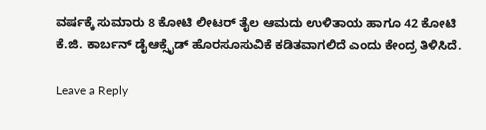ವರ್ಷಕ್ಕೆ ಸುಮಾರು 8 ಕೋಟಿ ಲೀಟರ್‌ ತೈಲ ಆಮದು ಉಳಿತಾಯ ಹಾಗೂ 42 ಕೋಟಿ ಕೆ.ಜಿ. ಕಾರ್ಬನ್‌ ಡೈಆಕ್ಸೈಡ್‌ ಹೊರಸೂಸುವಿಕೆ ಕಡಿತವಾಗಲಿದೆ ಎಂದು ಕೇಂದ್ರ ತಿಳಿಸಿದೆ.

Leave a Reply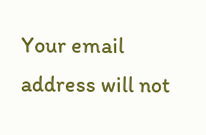Your email address will not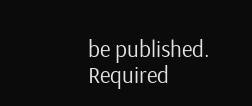be published. Required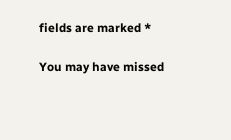fields are marked *

You may have missed